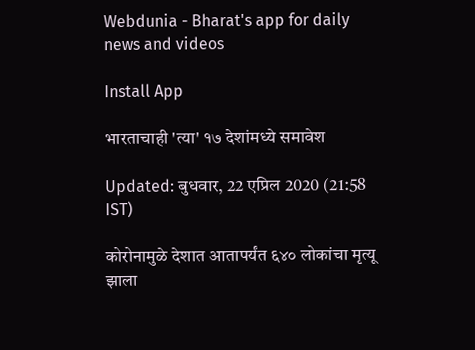Webdunia - Bharat's app for daily news and videos

Install App

भारताचाही 'त्या' १७ देशांमध्ये समावेश

Updated: बुधवार, 22 एप्रिल 2020 (21:58 IST)

कोरोनामुळे देशात आतापर्यंत ६४० लोकांचा मृत्यू झाला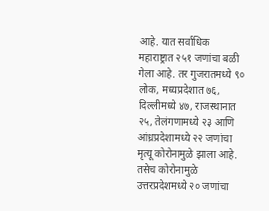आहे. यात सर्वाधिक महाराष्ट्रात २५१ जणांचा बळी गेला आहे. तर गुजरातमध्ये ९० लोक, मध्यप्रदेशात ७६, दिल्लीमध्ये ४७, राजस्थानात २५, तेलंगणामध्ये २३ आणि आंध्रप्रदेशामध्ये २२ जणांचा मृत्यू कोरोनामुळे झाला आहे. तसेच कोरोनामुळे उत्तरप्रदेशमध्ये २० जणांचा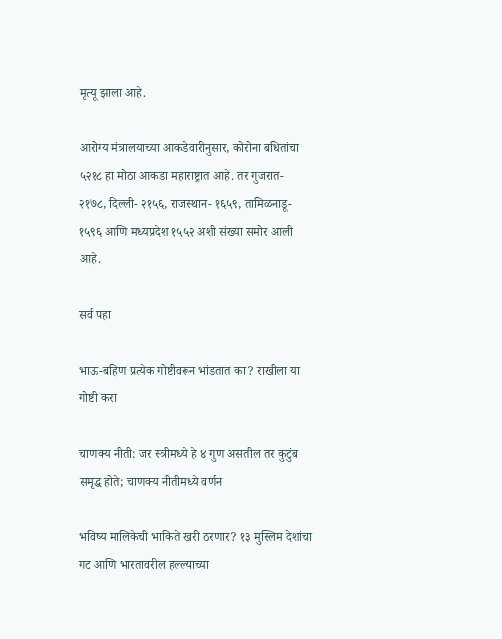मृत्यू झाला आहे.

आरोग्य मंत्रालयाच्या आकडेवारीनुसार, कोरोना बधितांचा ५२१८ हा मोठा आकडा महाराष्ट्रात आहे. तर गुजरात- २१७८, दिल्ली- २१५६, राजस्थान- १६५९, तामिळनाडू- १५९६ आणि मध्यप्रदेश १५५२ अशी संख्या समोर आली आहे.

सर्व पहा

भाऊ-बहिण प्रत्येक गोष्टीवरून भांडतात का? राखीला या गोष्टी करा

चाणक्य नीती: जर स्त्रीमध्ये हे ४ गुण असतील तर कुटुंब समृद्ध होते; चाणक्य नीतीमध्ये वर्णन

भविष्य मालिकेची भाकिते खरी ठरणार? १३ मुस्लिम देशांचा गट आणि भारतावरील हल्ल्याच्या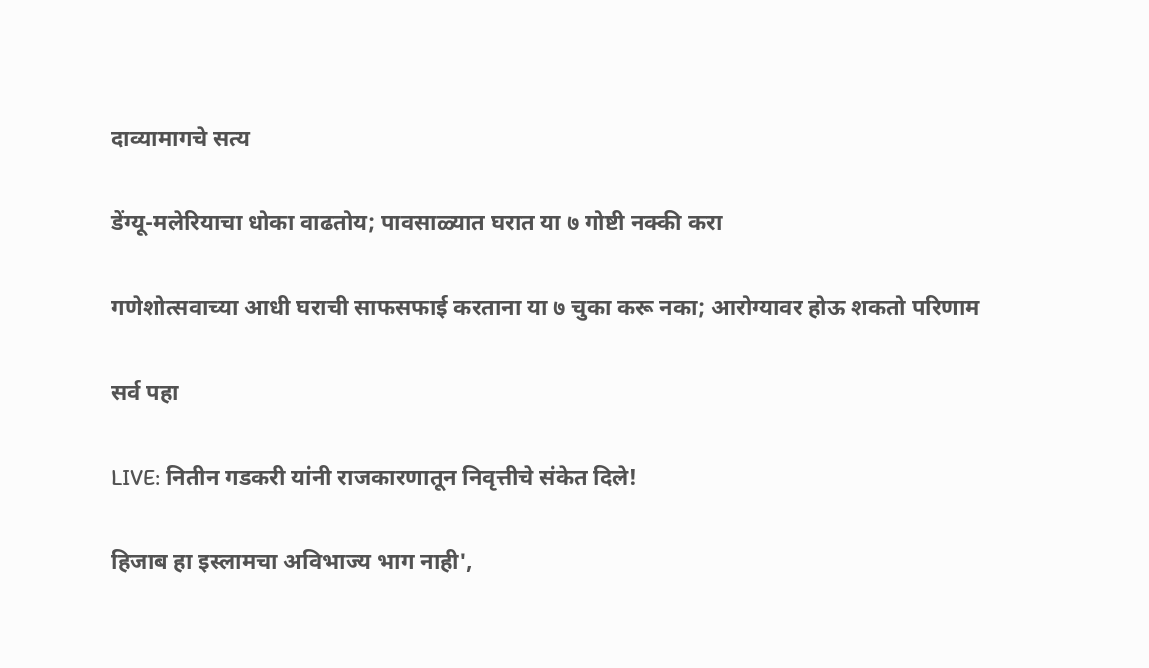दाव्यामागचे सत्य

डेंग्यू-मलेरियाचा धोका वाढतोय; पावसाळ्यात घरात या ७ गोष्टी नक्की करा

गणेशोत्सवाच्या आधी घराची साफसफाई करताना या ७ चुका करू नका; आरोग्यावर होऊ शकतो परिणाम

सर्व पहा

LIVE: नितीन गडकरी यांनी राजकारणातून निवृत्तीचे संकेत दिले!

हिजाब हा इस्लामचा अविभाज्य भाग नाही',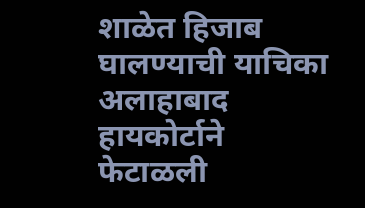शाळेत हिजाब घालण्याची याचिका अलाहाबाद हायकोर्टाने फेटाळली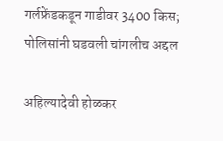गर्लफ्रेंडकडून गाडीवर 3400 किस; पोलिसांनी घडवली चांगलीच अद्दल

अहिल्यादेवी होळकर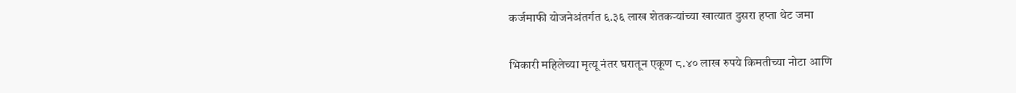कर्जमाफी योजनेअंतर्गत ६.३६ लाख शेतकऱ्यांच्या खात्यात दुसरा हप्ता थेट जमा

भिकारी महिलेच्या मृत्यू नंतर घरातून एकूण ८.४० लाख रुपये किमतीच्या नोटा आणि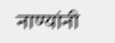नाण्यांनी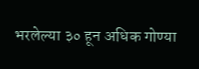भरलेल्या ३० हून अधिक गोण्या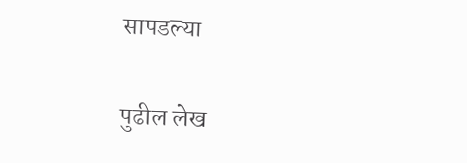सापडल्या

पुढील लेख